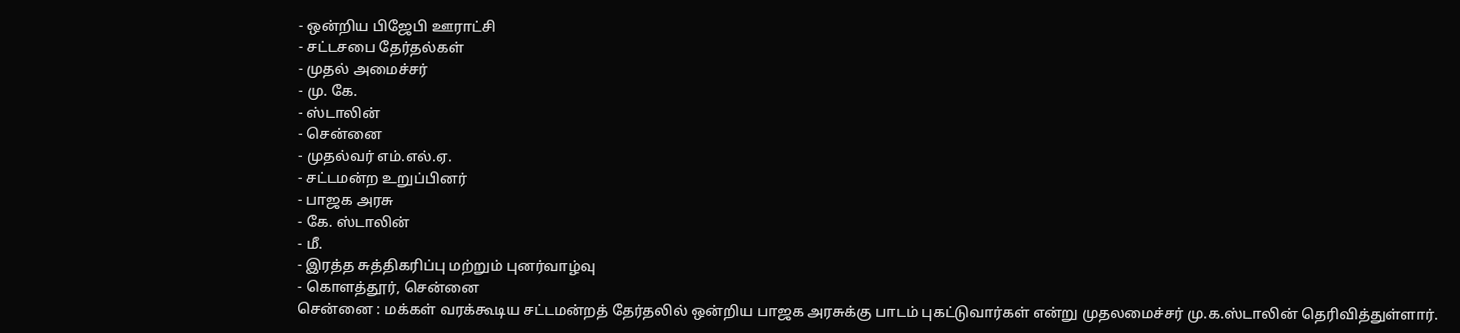- ஒன்றிய பிஜேபி ஊராட்சி
- சட்டசபை தேர்தல்கள்
- முதல் அமைச்சர்
- மு. கே.
- ஸ்டாலின்
- சென்னை
- முதல்வர் எம்.எல்.ஏ.
- சட்டமன்ற உறுப்பினர்
- பாஜக அரசு
- கே. ஸ்டாலின்
- மீ.
- இரத்த சுத்திகரிப்பு மற்றும் புனர்வாழ்வு
- கொளத்தூர், சென்னை
சென்னை : மக்கள் வரக்கூடிய சட்டமன்றத் தேர்தலில் ஒன்றிய பாஜக அரசுக்கு பாடம் புகட்டுவார்கள் என்று முதலமைச்சர் மு.க.ஸ்டாலின் தெரிவித்துள்ளார்.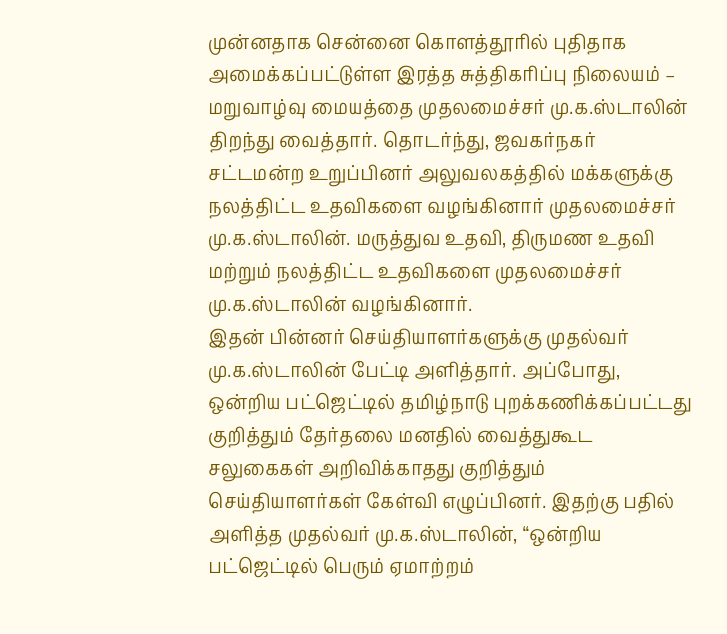முன்னதாக சென்னை கொளத்தூரில் புதிதாக அமைக்கப்பட்டுள்ள இரத்த சுத்திகரிப்பு நிலையம் – மறுவாழ்வு மையத்தை முதலமைச்சர் மு.க.ஸ்டாலின் திறந்து வைத்தார். தொடர்ந்து, ஜவகர்நகர் சட்டமன்ற உறுப்பினர் அலுவலகத்தில் மக்களுக்கு நலத்திட்ட உதவிகளை வழங்கினார் முதலமைச்சர் மு.க.ஸ்டாலின். மருத்துவ உதவி, திருமண உதவி மற்றும் நலத்திட்ட உதவிகளை முதலமைச்சர் மு.க.ஸ்டாலின் வழங்கினார்.
இதன் பின்னர் செய்தியாளர்களுக்கு முதல்வர் மு.க.ஸ்டாலின் பேட்டி அளித்தார். அப்போது, ஒன்றிய பட்ஜெட்டில் தமிழ்நாடு புறக்கணிக்கப்பட்டது குறித்தும் தேர்தலை மனதில் வைத்துகூட சலுகைகள் அறிவிக்காதது குறித்தும் செய்தியாளர்கள் கேள்வி எழுப்பினர். இதற்கு பதில் அளித்த முதல்வர் மு.க.ஸ்டாலின், “ஒன்றிய பட்ஜெட்டில் பெரும் ஏமாற்றம்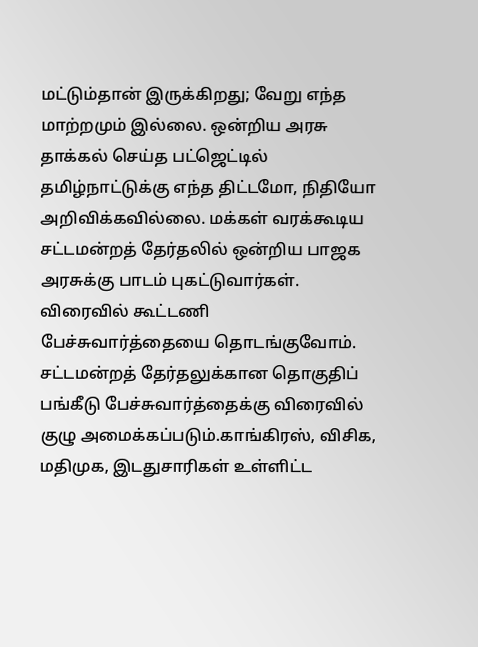மட்டும்தான் இருக்கிறது; வேறு எந்த மாற்றமும் இல்லை. ஒன்றிய அரசு தாக்கல் செய்த பட்ஜெட்டில் தமிழ்நாட்டுக்கு எந்த திட்டமோ, நிதியோ அறிவிக்கவில்லை. மக்கள் வரக்கூடிய சட்டமன்றத் தேர்தலில் ஒன்றிய பாஜக அரசுக்கு பாடம் புகட்டுவார்கள். விரைவில் கூட்டணி பேச்சுவார்த்தையை தொடங்குவோம். சட்டமன்றத் தேர்தலுக்கான தொகுதிப் பங்கீடு பேச்சுவார்த்தைக்கு விரைவில் குழு அமைக்கப்படும்.காங்கிரஸ், விசிக, மதிமுக, இடதுசாரிகள் உள்ளிட்ட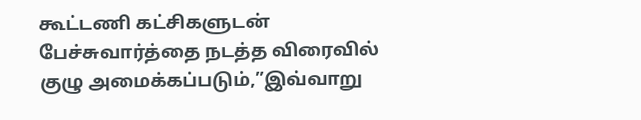கூட்டணி கட்சிகளுடன் பேச்சுவார்த்தை நடத்த விரைவில் குழு அமைக்கப்படும்,”இவ்வாறு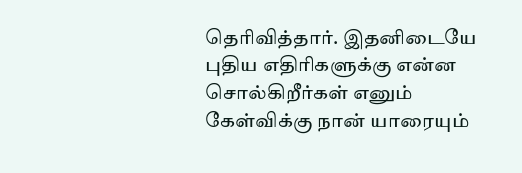தெரிவித்தார். இதனிடையே புதிய எதிரிகளுக்கு என்ன சொல்கிறீர்கள் எனும் கேள்விக்கு நான் யாரையும்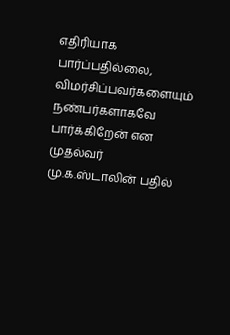எதிரியாக பார்ப்பதில்லை, விமர்சிப்பவர்களையும் நண்பர்களாகவே பார்க்கிறேன் என முதல்வர் மு.க.ஸ்டாலின் பதில்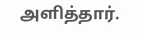அளித்தார்.